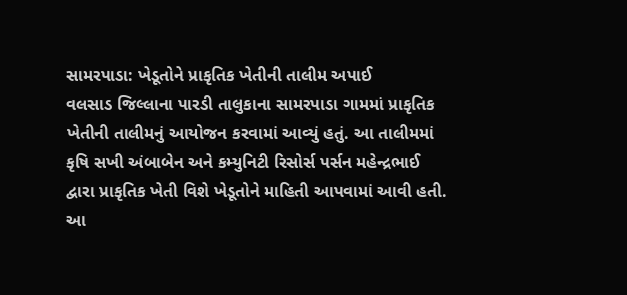સામરપાડા: ખેડૂતોને પ્રાકૃતિક ખેતીની તાલીમ અપાઈ
વલસાડ જિલ્લાના પારડી તાલુકાના સામરપાડા ગામમાં પ્રાકૃતિક ખેતીની તાલીમનું આયોજન કરવામાં આવ્યું હતું. આ તાલીમમાં કૃષિ સખી અંબાબેન અને કમ્યુનિટી રિસોર્સ પર્સન મહેન્દ્રભાઈ દ્વારા પ્રાકૃતિક ખેતી વિશે ખેડૂતોને માહિતી આપવામાં આવી હતી.
આ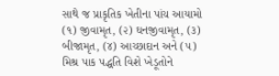સાથે જ પ્રાકૃતિક ખેતીના પાંચ આયામો (૧) જીવામૃત, (૨) ઘનજીવામૃત, (૩) બીજામૃત, (૪) આચ્છાદાન અને (૫) મિશ્ર પાક પદ્ધતિ વિશે ખેડૂતોને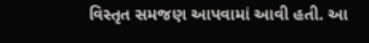વિસ્તૃત સમજણ આપવામાં આવી હતી. આ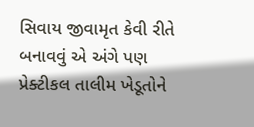સિવાય જીવામૃત કેવી રીતે બનાવવું એ અંગે પણ પ્રેક્ટીકલ તાલીમ ખેડૂતોને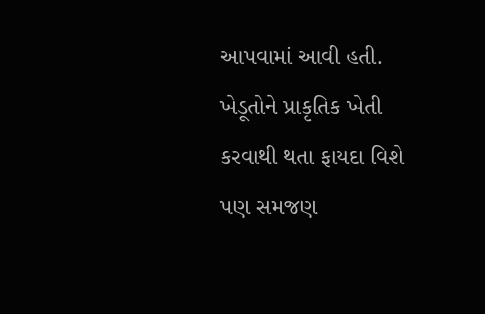આપવામાં આવી હતી. ખેડૂતોને પ્રાકૃતિક ખેતી કરવાથી થતા ફાયદા વિશે પણ સમજણ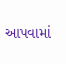આપવામાં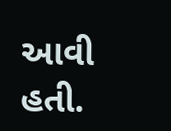આવી હતી.